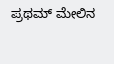ಪ್ರಥಮ್ ಮೇಲಿನ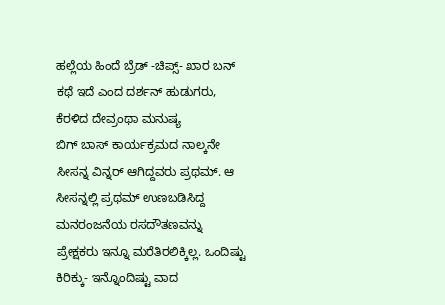ಹಲ್ಲೆಯ ಹಿಂದೆ ಬ್ರೆಡ್ -ಚಿಪ್ಸ್- ಖಾರ ಬನ್ ಕಥೆ ಇದೆ ಎಂದ ದರ್ಶನ್ ಹುಡುಗರು, ಕೆರಳಿದ ದೇವ್ರಂಥಾ ಮನುಷ್ಯ
ಬಿಗ್ ಬಾಸ್ ಕಾರ್ಯಕ್ರಮದ ನಾಲ್ಕನೇ ಸೀಸನ್ನ ವಿನ್ನರ್ ಆಗಿದ್ದವರು ಪ್ರಥಮ್. ಆ ಸೀಸನ್ನಲ್ಲಿ ಪ್ರಥಮ್ ಉಣಬಡಿಸಿದ್ದ ಮನರಂಜನೆಯ ರಸದೌತಣವನ್ನು ಪ್ರೇಕ್ಷಕರು ಇನ್ನೂ ಮರೆತಿರಲಿಕ್ಕಿಲ್ಲ. ಒಂದಿಷ್ಟು ಕಿರಿಕ್ಕು- ಇನ್ನೊಂದಿಷ್ಟು ವಾದ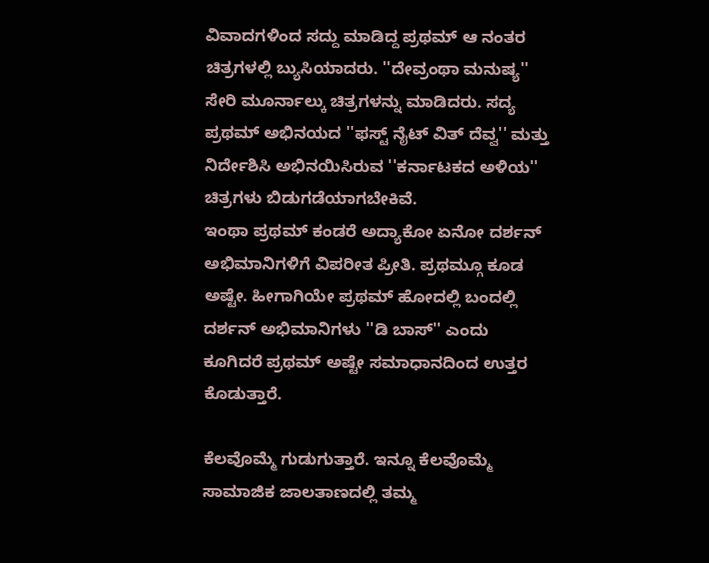ವಿವಾದಗಳಿಂದ ಸದ್ದು ಮಾಡಿದ್ದ ಪ್ರಥಮ್ ಆ ನಂತರ ಚಿತ್ರಗಳಲ್ಲಿ ಬ್ಯುಸಿಯಾದರು. ''ದೇವ್ರಂಥಾ ಮನುಷ್ಯ'' ಸೇರಿ ಮೂರ್ನಾಲ್ಕು ಚಿತ್ರಗಳನ್ನು ಮಾಡಿದರು. ಸದ್ಯ ಪ್ರಥಮ್ ಅಭಿನಯದ ''ಫಸ್ಟ್ ನೈಟ್ ವಿತ್ ದೆವ್ವ'' ಮತ್ತು ನಿರ್ದೇಶಿಸಿ ಅಭಿನಯಿಸಿರುವ ''ಕರ್ನಾಟಕದ ಅಳಿಯ'' ಚಿತ್ರಗಳು ಬಿಡುಗಡೆಯಾಗಬೇಕಿವೆ.
ಇಂಥಾ ಪ್ರಥಮ್ ಕಂಡರೆ ಅದ್ಯಾಕೋ ಏನೋ ದರ್ಶನ್ ಅಭಿಮಾನಿಗಳಿಗೆ ವಿಪರೀತ ಪ್ರೀತಿ. ಪ್ರಥಮ್ಗೂ ಕೂಡ ಅಷ್ಟೇ. ಹೀಗಾಗಿಯೇ ಪ್ರಥಮ್ ಹೋದಲ್ಲಿ ಬಂದಲ್ಲಿ ದರ್ಶನ್ ಅಭಿಮಾನಿಗಳು ''ಡಿ ಬಾಸ್'' ಎಂದು ಕೂಗಿದರೆ ಪ್ರಥಮ್ ಅಷ್ಟೇ ಸಮಾಧಾನದಿಂದ ಉತ್ತರ ಕೊಡುತ್ತಾರೆ.

ಕೆಲವೊಮ್ಮೆ ಗುಡುಗುತ್ತಾರೆ. ಇನ್ನೂ ಕೆಲವೊಮ್ಮೆ ಸಾಮಾಜಿಕ ಜಾಲತಾಣದಲ್ಲಿ ತಮ್ಮ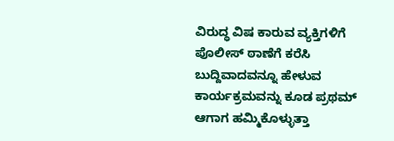ವಿರುದ್ಧ ವಿಷ ಕಾರುವ ವ್ಯಕ್ತಿಗಳಿಗೆ ಪೊಲೀಸ್ ಠಾಣೆಗೆ ಕರೆಸಿ ಬುದ್ದಿವಾದವನ್ನೂ ಹೇಳುವ ಕಾರ್ಯಕ್ರಮವನ್ನು ಕೂಡ ಪ್ರಥಮ್ ಆಗಾಗ ಹಮ್ಮಿಕೊಳ್ಳುತ್ತಾ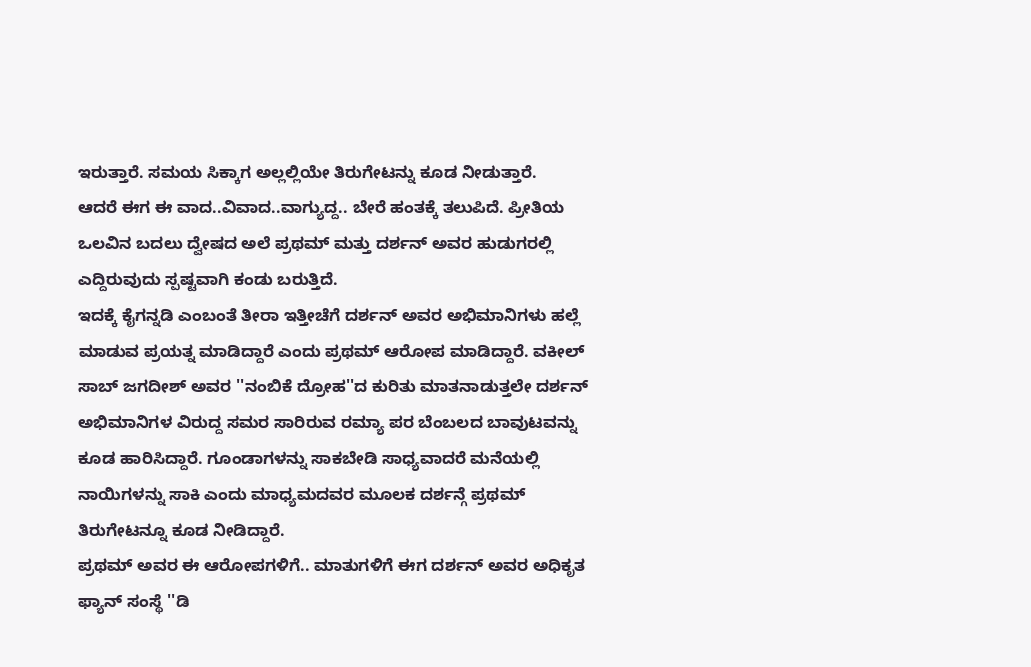ಇರುತ್ತಾರೆ. ಸಮಯ ಸಿಕ್ಕಾಗ ಅಲ್ಲಲ್ಲಿಯೇ ತಿರುಗೇಟನ್ನು ಕೂಡ ನೀಡುತ್ತಾರೆ.
ಆದರೆ ಈಗ ಈ ವಾದ..ವಿವಾದ..ವಾಗ್ಯುದ್ದ.. ಬೇರೆ ಹಂತಕ್ಕೆ ತಲುಪಿದೆ. ಪ್ರೀತಿಯ ಒಲವಿನ ಬದಲು ದ್ವೇಷದ ಅಲೆ ಪ್ರಥಮ್ ಮತ್ತು ದರ್ಶನ್ ಅವರ ಹುಡುಗರಲ್ಲಿ ಎದ್ದಿರುವುದು ಸ್ಪಷ್ಟವಾಗಿ ಕಂಡು ಬರುತ್ತಿದೆ.
ಇದಕ್ಕೆ ಕೈಗನ್ನಡಿ ಎಂಬಂತೆ ತೀರಾ ಇತ್ತೀಚೆಗೆ ದರ್ಶನ್ ಅವರ ಅಭಿಮಾನಿಗಳು ಹಲ್ಲೆ ಮಾಡುವ ಪ್ರಯತ್ನ ಮಾಡಿದ್ದಾರೆ ಎಂದು ಪ್ರಥಮ್ ಆರೋಪ ಮಾಡಿದ್ದಾರೆ. ವಕೀಲ್ ಸಾಬ್ ಜಗದೀಶ್ ಅವರ ''ನಂಬಿಕೆ ದ್ರೋಹ''ದ ಕುರಿತು ಮಾತನಾಡುತ್ತಲೇ ದರ್ಶನ್ ಅಭಿಮಾನಿಗಳ ವಿರುದ್ದ ಸಮರ ಸಾರಿರುವ ರಮ್ಯಾ ಪರ ಬೆಂಬಲದ ಬಾವುಟವನ್ನು ಕೂಡ ಹಾರಿಸಿದ್ದಾರೆ. ಗೂಂಡಾಗಳನ್ನು ಸಾಕಬೇಡಿ ಸಾಧ್ಯವಾದರೆ ಮನೆಯಲ್ಲಿ ನಾಯಿಗಳನ್ನು ಸಾಕಿ ಎಂದು ಮಾಧ್ಯಮದವರ ಮೂಲಕ ದರ್ಶನ್ಗೆ ಪ್ರಥಮ್ ತಿರುಗೇಟನ್ನೂ ಕೂಡ ನೀಡಿದ್ದಾರೆ.
ಪ್ರಥಮ್ ಅವರ ಈ ಆರೋಪಗಳಿಗೆ.. ಮಾತುಗಳಿಗೆ ಈಗ ದರ್ಶನ್ ಅವರ ಅಧಿಕೃತ ಫ್ಯಾನ್ ಸಂಸ್ಥೆ ''ಡಿ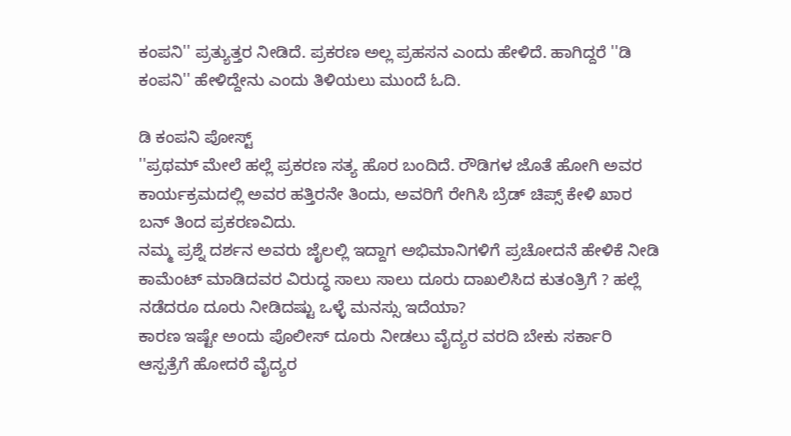ಕಂಪನಿ'' ಪ್ರತ್ಯುತ್ತರ ನೀಡಿದೆ. ಪ್ರಕರಣ ಅಲ್ಲ ಪ್ರಹಸನ ಎಂದು ಹೇಳಿದೆ. ಹಾಗಿದ್ದರೆ ''ಡಿ ಕಂಪನಿ'' ಹೇಳಿದ್ದೇನು ಎಂದು ತಿಳಿಯಲು ಮುಂದೆ ಓದಿ.

ಡಿ ಕಂಪನಿ ಪೋಸ್ಟ್
''ಪ್ರಥಮ್ ಮೇಲೆ ಹಲ್ಲೆ ಪ್ರಕರಣ ಸತ್ಯ ಹೊರ ಬಂದಿದೆ. ರೌಡಿಗಳ ಜೊತೆ ಹೋಗಿ ಅವರ ಕಾರ್ಯಕ್ರಮದಲ್ಲಿ ಅವರ ಹತ್ತಿರನೇ ತಿಂದು, ಅವರಿಗೆ ರೇಗಿಸಿ ಬ್ರೆಡ್ ಚಿಪ್ಸ್ ಕೇಳಿ ಖಾರ ಬನ್ ತಿಂದ ಪ್ರಕರಣವಿದು.
ನಮ್ಮ ಪ್ರಶ್ನೆ ದರ್ಶನ ಅವರು ಜೈಲಲ್ಲಿ ಇದ್ದಾಗ ಅಭಿಮಾನಿಗಳಿಗೆ ಪ್ರಚೋದನೆ ಹೇಳಿಕೆ ನೀಡಿ ಕಾಮೆಂಟ್ ಮಾಡಿದವರ ವಿರುದ್ಧ ಸಾಲು ಸಾಲು ದೂರು ದಾಖಲಿಸಿದ ಕುತಂತ್ರಿಗೆ ? ಹಲ್ಲೆ ನಡೆದರೂ ದೂರು ನೀಡಿದಷ್ಟು ಒಳ್ಳೆ ಮನಸ್ಸು ಇದೆಯಾ?
ಕಾರಣ ಇಷ್ಟೇ ಅಂದು ಪೊಲೀಸ್ ದೂರು ನೀಡಲು ವೈದ್ಯರ ವರದಿ ಬೇಕು ಸರ್ಕಾರಿ ಆಸ್ಪತ್ರೆಗೆ ಹೋದರೆ ವೈದ್ಯರ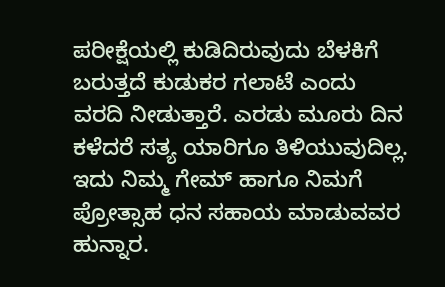ಪರೀಕ್ಷೆಯಲ್ಲಿ ಕುಡಿದಿರುವುದು ಬೆಳಕಿಗೆ ಬರುತ್ತದೆ ಕುಡುಕರ ಗಲಾಟೆ ಎಂದು ವರದಿ ನೀಡುತ್ತಾರೆ. ಎರಡು ಮೂರು ದಿನ ಕಳೆದರೆ ಸತ್ಯ ಯಾರಿಗೂ ತಿಳಿಯುವುದಿಲ್ಲ. ಇದು ನಿಮ್ಮ ಗೇಮ್ ಹಾಗೂ ನಿಮಗೆ ಪ್ರೋತ್ಸಾಹ ಧನ ಸಹಾಯ ಮಾಡುವವರ ಹುನ್ನಾರ.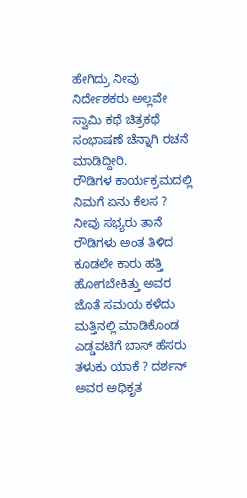ಹೇಗಿದ್ರು ನೀವು ನಿರ್ದೇಶಕರು ಅಲ್ಲವೇ ಸ್ವಾಮಿ ಕಥೆ ಚಿತ್ರಕಥೆ ಸಂಭಾಷಣೆ ಚೆನ್ನಾಗಿ ರಚನೆ ಮಾಡಿದ್ದೀರಿ.
ರೌಡಿಗಳ ಕಾರ್ಯಕ್ರಮದಲ್ಲಿ ನಿಮಗೆ ಏನು ಕೆಲಸ ? ನೀವು ಸಭ್ಯರು ತಾನೆ ರೌಡಿಗಳು ಅಂತ ತಿಳಿದ ಕೂಡಲೇ ಕಾರು ಹತ್ತಿ ಹೋಗಬೇಕಿತ್ತು ಅವರ ಜೊತೆ ಸಮಯ ಕಳೆದು ಮತ್ತಿನಲ್ಲಿ ಮಾಡಿಕೊಂಡ ಎಡ್ಡವಟಿಗೆ ಬಾಸ್ ಹೆಸರು ತಳುಕು ಯಾಕೆ ? ದರ್ಶನ್ ಅವರ ಅಧಿಕೃತ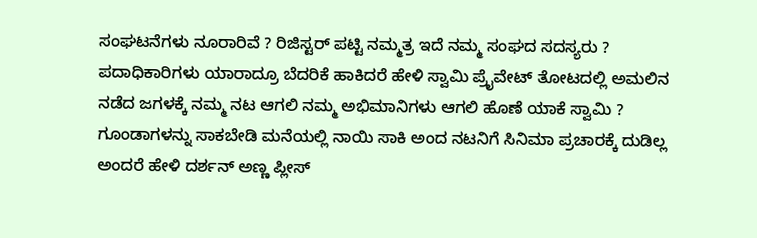ಸಂಘಟನೆಗಳು ನೂರಾರಿವೆ ? ರಿಜಿಸ್ಟರ್ ಪಟ್ಟಿ ನಮ್ಮತ್ರ ಇದೆ ನಮ್ಮ ಸಂಘದ ಸದಸ್ಯರು ? ಪದಾಧಿಕಾರಿಗಳು ಯಾರಾದ್ರೂ ಬೆದರಿಕೆ ಹಾಕಿದರೆ ಹೇಳಿ ಸ್ವಾಮಿ ಪ್ರೈವೇಟ್ ತೋಟದಲ್ಲಿ ಅಮಲಿನ ನಡೆದ ಜಗಳಕ್ಕೆ ನಮ್ಮ ನಟ ಆಗಲಿ ನಮ್ಮ ಅಭಿಮಾನಿಗಳು ಆಗಲಿ ಹೊಣೆ ಯಾಕೆ ಸ್ವಾಮಿ ? ಗೂಂಡಾಗಳನ್ನು ಸಾಕಬೇಡಿ ಮನೆಯಲ್ಲಿ ನಾಯಿ ಸಾಕಿ ಅಂದ ನಟನಿಗೆ ಸಿನಿಮಾ ಪ್ರಚಾರಕ್ಕೆ ದುಡಿಲ್ಲ ಅಂದರೆ ಹೇಳಿ ದರ್ಶನ್ ಅಣ್ಣ ಪ್ಲೀಸ್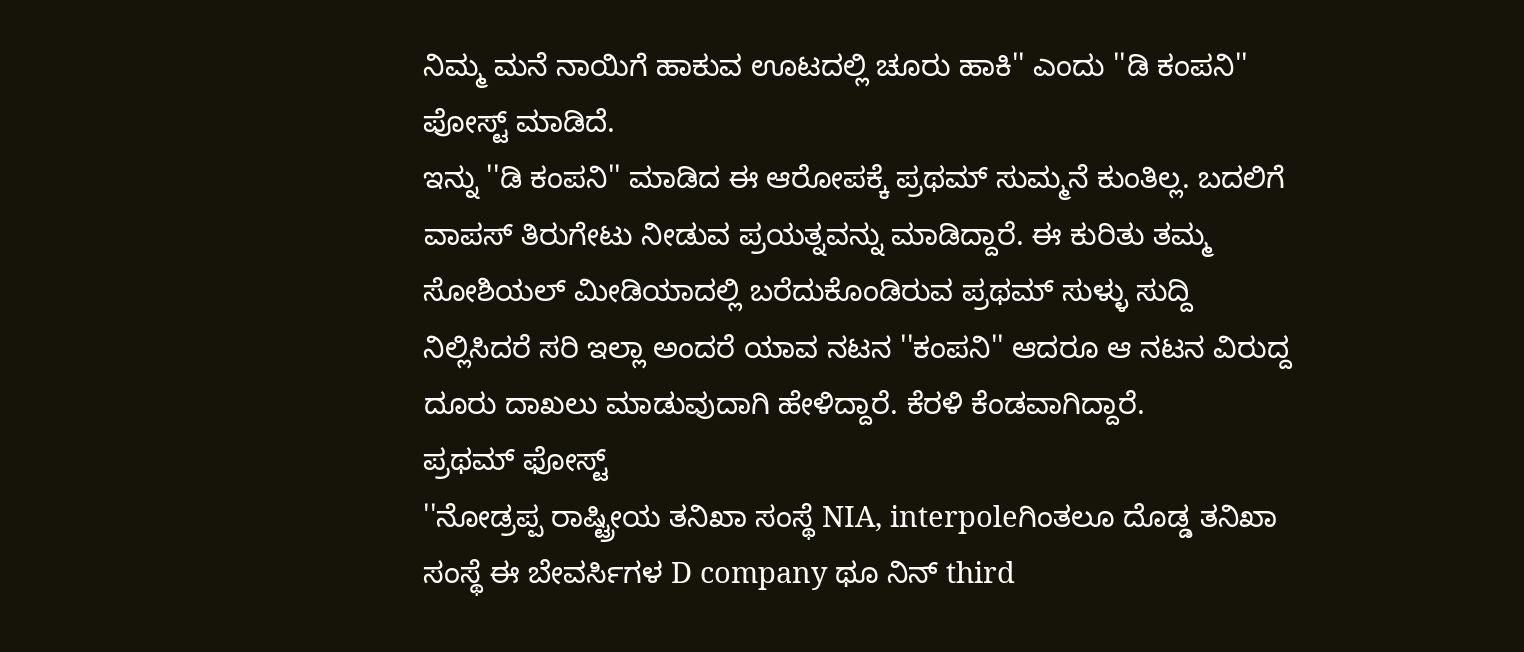ನಿಮ್ಮ ಮನೆ ನಾಯಿಗೆ ಹಾಕುವ ಊಟದಲ್ಲಿ ಚೂರು ಹಾಕಿ'' ಎಂದು ''ಡಿ ಕಂಪನಿ'' ಪೋಸ್ಟ್ ಮಾಡಿದೆ.
ಇನ್ನು ''ಡಿ ಕಂಪನಿ'' ಮಾಡಿದ ಈ ಆರೋಪಕ್ಕೆ ಪ್ರಥಮ್ ಸುಮ್ಮನೆ ಕುಂತಿಲ್ಲ. ಬದಲಿಗೆ ವಾಪಸ್ ತಿರುಗೇಟು ನೀಡುವ ಪ್ರಯತ್ನವನ್ನು ಮಾಡಿದ್ದಾರೆ. ಈ ಕುರಿತು ತಮ್ಮ ಸೋಶಿಯಲ್ ಮೀಡಿಯಾದಲ್ಲಿ ಬರೆದುಕೊಂಡಿರುವ ಪ್ರಥಮ್ ಸುಳ್ಳು ಸುದ್ದಿ ನಿಲ್ಲಿಸಿದರೆ ಸರಿ ಇಲ್ಲಾ ಅಂದರೆ ಯಾವ ನಟನ ''ಕಂಪನಿ'' ಆದರೂ ಆ ನಟನ ವಿರುದ್ದ ದೂರು ದಾಖಲು ಮಾಡುವುದಾಗಿ ಹೇಳಿದ್ದಾರೆ. ಕೆರಳಿ ಕೆಂಡವಾಗಿದ್ದಾರೆ.
ಪ್ರಥಮ್ ಫೋಸ್ಟ್
''ನೋಡ್ರಪ್ಪ ರಾಷ್ಟ್ರೀಯ ತನಿಖಾ ಸಂಸ್ಥೆ NIA, interpoleಗಿಂತಲೂ ದೊಡ್ಡ ತನಿಖಾ ಸಂಸ್ಥೆ ಈ ಬೇವರ್ಸಿಗಳ D company ಥೂ ನಿನ್ third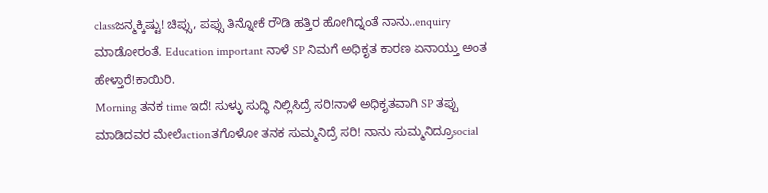classಜನ್ಮಕ್ಕಿಷ್ಟು! ಚಿಪ್ಸು, ಪಪ್ಸು ತಿನ್ನೋಕೆ ರೌಡಿ ಹತ್ತಿರ ಹೋಗಿದ್ನಂತೆ ನಾನು..enquiry ಮಾಡೋರಂತೆ. Education important ನಾಳೆ SP ನಿಮಗೆ ಅಧಿಕೃತ ಕಾರಣ ಏನಾಯ್ತು ಅಂತ ಹೇಳ್ತಾರೆ!ಕಾಯಿರಿ.
Morning ತನಕ time ಇದೆ! ಸುಳ್ಳು ಸುದ್ಧಿ ನಿಲ್ಲಿಸಿದ್ರೆ ಸರಿ!ನಾಳೆ ಅಧಿಕೃತವಾಗಿ SP ತಪ್ಪು ಮಾಡಿದವರ ಮೇಲೆactionತಗೊಳೋ ತನಕ ಸುಮ್ಮನಿದ್ರೆ ಸರಿ! ನಾನು ಸುಮ್ಮನಿದ್ರೂsocial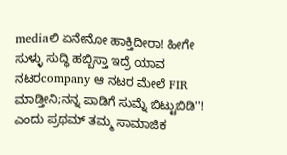mediaಲಿ ಏನೇನೋ ಹಾಕ್ತಿದೀರಾ! ಹೀಗೇ ಸುಳ್ಳು ಸುದ್ಧಿ ಹಬ್ಬಿಸ್ತಾ ಇದ್ರೆ ಯಾವ ನಟರcompany ಆ ನಟರ ಮೇಲೆ FIR ಮಾಡ್ತೀನಿ;ನನ್ನ ಪಾಡಿಗೆ ಸುಮ್ನೆ ಬಿಟ್ಟುಬಿಡಿ''! ಎಂದು ಪ್ರಥಮ್ ತಮ್ಮ ಸಾಮಾಜಿಕ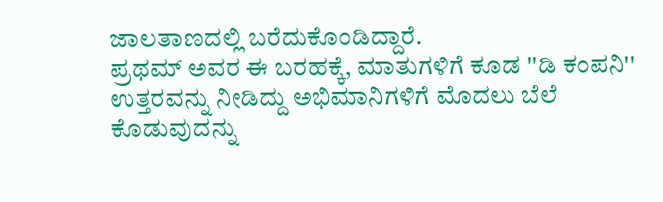ಜಾಲತಾಣದಲ್ಲಿ ಬರೆದುಕೊಂಡಿದ್ದಾರೆ.
ಪ್ರಥಮ್ ಅವರ ಈ ಬರಹಕ್ಕೆ, ಮಾತುಗಳಿಗೆ ಕೂಡ ''ಡಿ ಕಂಪನಿ'' ಉತ್ತರವನ್ನು ನೀಡಿದ್ದು ಅಭಿಮಾನಿಗಳಿಗೆ ಮೊದಲು ಬೆಲೆ ಕೊಡುವುದನ್ನು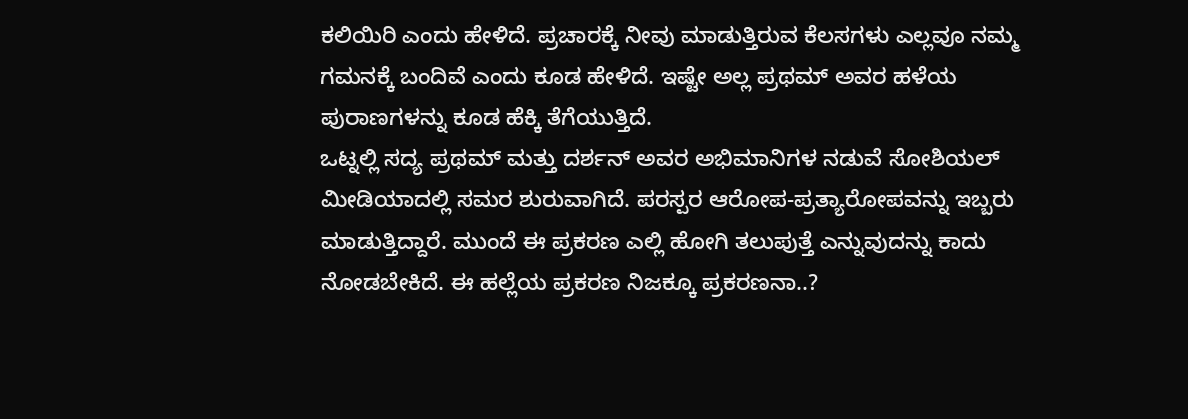ಕಲಿಯಿರಿ ಎಂದು ಹೇಳಿದೆ. ಪ್ರಚಾರಕ್ಕೆ ನೀವು ಮಾಡುತ್ತಿರುವ ಕೆಲಸಗಳು ಎಲ್ಲವೂ ನಮ್ಮ ಗಮನಕ್ಕೆ ಬಂದಿವೆ ಎಂದು ಕೂಡ ಹೇಳಿದೆ. ಇಷ್ಟೇ ಅಲ್ಲ ಪ್ರಥಮ್ ಅವರ ಹಳೆಯ ಪುರಾಣಗಳನ್ನು ಕೂಡ ಹೆಕ್ಕಿ ತೆಗೆಯುತ್ತಿದೆ.
ಒಟ್ನಲ್ಲಿ ಸದ್ಯ ಪ್ರಥಮ್ ಮತ್ತು ದರ್ಶನ್ ಅವರ ಅಭಿಮಾನಿಗಳ ನಡುವೆ ಸೋಶಿಯಲ್ ಮೀಡಿಯಾದಲ್ಲಿ ಸಮರ ಶುರುವಾಗಿದೆ. ಪರಸ್ಪರ ಆರೋಪ-ಪ್ರತ್ಯಾರೋಪವನ್ನು ಇಬ್ಬರು ಮಾಡುತ್ತಿದ್ದಾರೆ. ಮುಂದೆ ಈ ಪ್ರಕರಣ ಎಲ್ಲಿ ಹೋಗಿ ತಲುಪುತ್ತೆ ಎನ್ನುವುದನ್ನು ಕಾದು ನೋಡಬೇಕಿದೆ. ಈ ಹಲ್ಲೆಯ ಪ್ರಕರಣ ನಿಜಕ್ಕೂ ಪ್ರಕರಣನಾ..?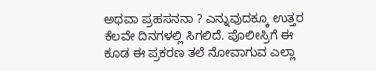ಅಥವಾ ಪ್ರಹಸನನಾ ? ಎನ್ನುವುದಕ್ಕೂ ಉತ್ತರ ಕೆಲವೇ ದಿನಗಳಲ್ಲಿ ಸಿಗಲಿದೆ. ಪೊಲೀಸ್ರಿಗೆ ಈ ಕೂಡ ಈ ಪ್ರಕರಣ ತಲೆ ನೋವಾಗುವ ಎಲ್ಲಾ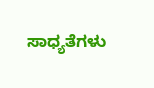ಸಾಧ್ಯತೆಗಳು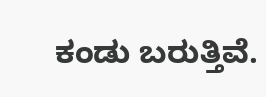ಕಂಡು ಬರುತ್ತಿವೆ.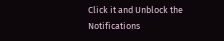Click it and Unblock the Notifications